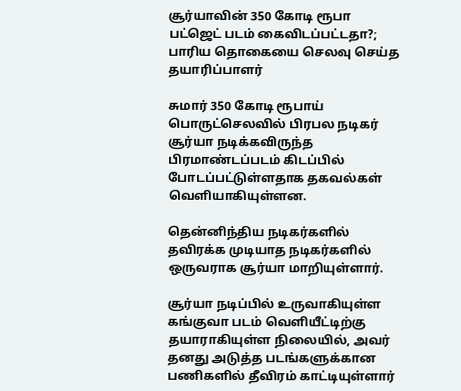சூர்யாவின் 350 கோடி ரூபா பட்ஜெட் படம் கைவிடப்பட்டதா?; பாரிய தொகையை செலவு செய்த தயாரிப்பாளர்

சுமார் 350 கோடி ரூபாய் பொருட்செலவில் பிரபல நடிகர் சூர்யா நடிக்கவிருந்த பிரமாண்டப்படம் கிடப்பில் போடப்பட்டுள்ளதாக தகவல்கள் வெளியாகியுள்ளன.

தென்னிந்திய நடிகர்களில் தவிரக்க முடியாத நடிகர்களில் ஒருவராக சூர்யா மாறியுள்ளார்.

சூர்யா நடிப்பில் உருவாகியுள்ள கங்குவா படம் வெளியீட்டிற்கு தயாராகியுள்ள நிலையில், அவர் தனது அடுத்த படங்களுக்கான பணிகளில் தீவிரம் காட்டியுள்ளார்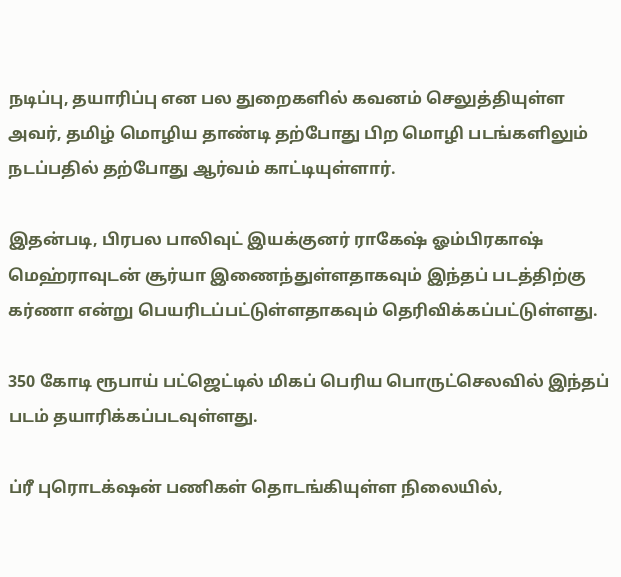நடிப்பு, தயாரிப்பு என பல துறைகளில் கவனம் செலுத்தியுள்ள அவர், தமிழ் மொழிய தாண்டி தற்போது பிற மொழி படங்களிலும் நடப்பதில் தற்போது ஆர்வம் காட்டியுள்ளார்.

இதன்படி, பிரபல பாலிவுட் இயக்குனர் ராகேஷ் ஓம்பிரகாஷ் மெஹ்ராவுடன் சூர்யா இணைந்துள்ளதாகவும் இந்தப் படத்திற்கு கர்ணா என்று பெயரிடப்பட்டுள்ளதாகவும் தெரிவிக்கப்பட்டுள்ளது.

350 கோடி ரூபாய் பட்ஜெட்டில் மிகப் பெரிய பொருட்செலவில் இந்தப் படம் தயாரிக்கப்படவுள்ளது.

ப்ரீ புரொடக்‌ஷன் பணிகள் தொடங்கியுள்ள நிலையில்,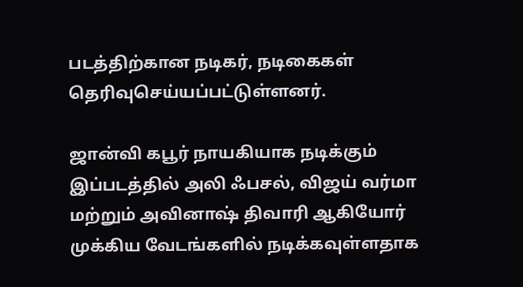படத்திற்கான நடிகர், நடிகைகள் தெரிவுசெய்யப்பட்டுள்ளனர்.

ஜான்வி கபூர் நாயகியாக நடிக்கும் இப்படத்தில் அலி ஃபசல், விஜய் வர்மா மற்றும் அவினாஷ் திவாரி ஆகியோர் முக்கிய வேடங்களில் நடிக்கவுள்ளதாக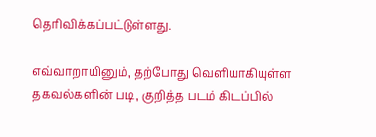தெரிவிக்கப்பட்டுள்ளது.

எவ்வாறாயினும், தற்போது வெளியாகியுள்ள தகவல்களின் படி, குறித்த படம் கிடப்பில்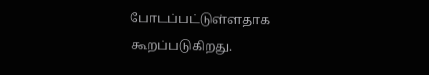போடப்பட்டுள்ளதாக கூறப்படுகிறது.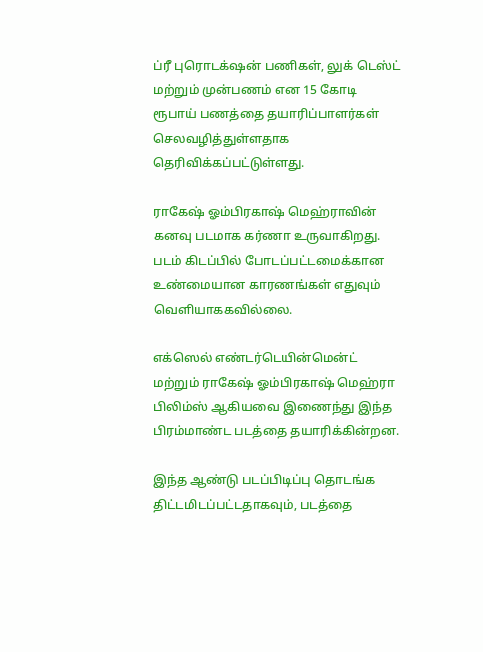ப்ரீ புரொடக்‌ஷன் பணிகள், லுக் டெஸ்ட் மற்றும் முன்பணம் என 15 கோடி ரூபாய் பணத்தை தயாரிப்பாளர்கள் செலவழித்துள்ளதாக தெரிவிக்கப்பட்டுள்ளது.

ராகேஷ் ஓம்பிரகாஷ் மெஹ்ராவின் கனவு படமாக கர்ணா உருவாகிறது. படம் கிடப்பில் போடப்பட்டமைக்கான உண்மையான காரணங்கள் எதுவும் வெளியாககவில்லை.

எக்ஸெல் எண்டர்டெயின்மென்ட் மற்றும் ராகேஷ் ஓம்பிரகாஷ் மெஹ்ரா பிலிம்ஸ் ஆகியவை இணைந்து இந்த பிரம்மாண்ட படத்தை தயாரிக்கின்றன.

இந்த ஆண்டு படப்பிடிப்பு தொடங்க திட்டமிடப்பட்டதாகவும், படத்தை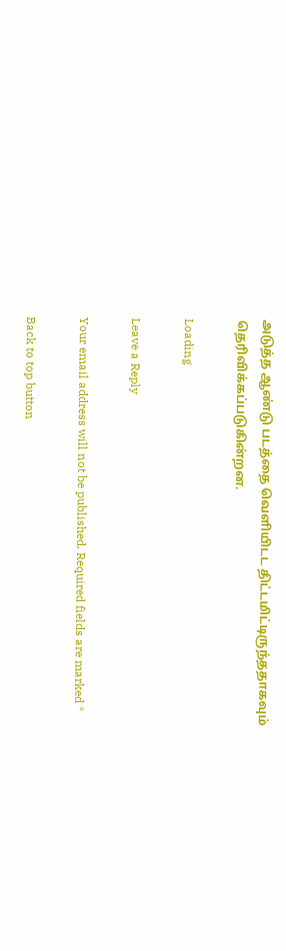அடுத்த ஆண்டு படத்தை வெளியிடட திட்டமிட்டிருந்ததாகவும் தெரிவிக்கப்படுகின்றன.

Loading

Leave a Reply

Your email address will not be published. Required fields are marked *

Back to top button